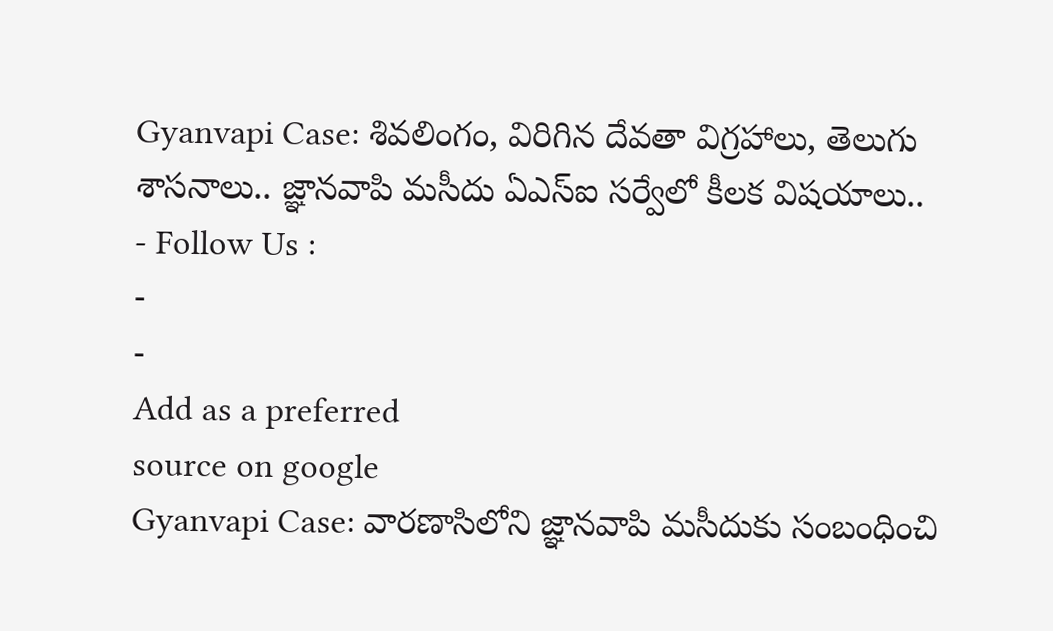Gyanvapi Case: శివలింగం, విరిగిన దేవతా విగ్రహాలు, తెలుగు శాసనాలు.. జ్ఞానవాపి మసీదు ఏఎస్ఐ సర్వేలో కీలక విషయాలు..
- Follow Us :
-
-
Add as a preferred
source on google
Gyanvapi Case: వారణాసిలోని జ్ఞానవాపి మసీదుకు సంబంధించి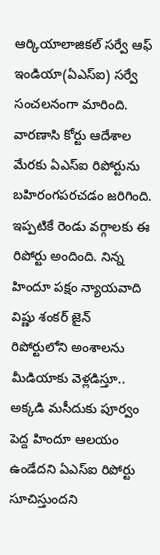ఆర్కియాలాజికల్ సర్వే ఆఫ్ ఇండియా(ఏఎస్ఐ) సర్వే సంచలనంగా మారింది. వారణాసి కోర్టు ఆదేశాల మేరకు ఏఎస్ఐ రిపోర్టును బహిరంగపరచడం జరిగింది. ఇప్పటికే రెండు వర్గాలకు ఈ రిపోర్టు అందింది. నిన్న హిందూ పక్షం న్యాయవాది విష్ణు శంకర్ జైన్ రిపోర్టులోని అంశాలను మీడియాకు వెళ్లడిస్తూ.. అక్కడి మసీదుకు పూర్వం పెద్ద హిందూ ఆలయం ఉండేదని ఏఎస్ఐ రిపోర్టు సూచిస్తుందని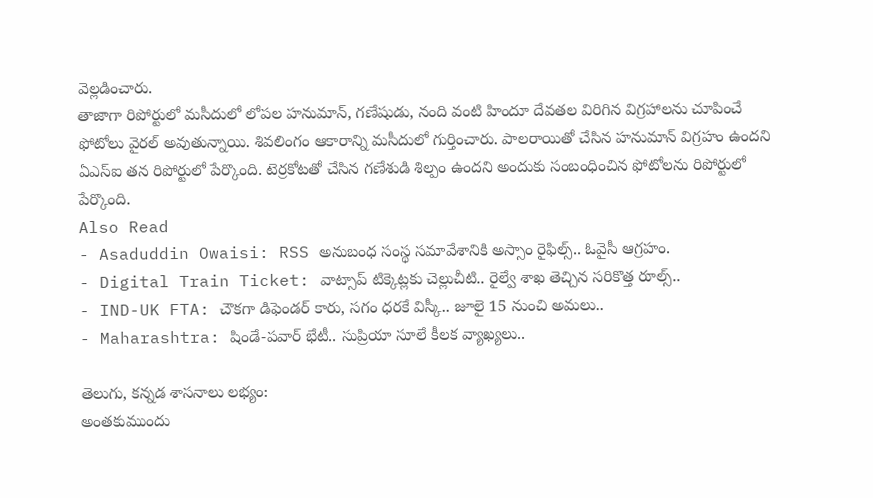వెల్లడించారు.
తాజాగా రిపోర్టులో మసీదులో లోపల హనుమాన్, గణేషుడు, నంది వంటి హిందూ దేవతల విరిగిన విగ్రహాలను చూపించే ఫోటోలు వైరల్ అవుతున్నాయి. శివలింగం ఆకారాన్ని మసీదులో గుర్తించారు. పాలరాయితో చేసిన హనుమాన్ విగ్రహం ఉందని ఏఎస్ఐ తన రిపోర్టులో పేర్కొంది. టెర్రకోటతో చేసిన గణేశుడి శిల్పం ఉందని అందుకు సంబంధించిన ఫోటోలను రిపోర్టులో పేర్కొంది.
Also Read
- Asaduddin Owaisi: RSS అనుబంధ సంస్థ సమావేశానికి అస్సాం రైఫిల్స్.. ఓవైసీ ఆగ్రహం.
- Digital Train Ticket: వాట్సాప్ టిక్కెట్లకు చెల్లుచీటి.. రైల్వే శాఖ తెచ్చిన సరికొత్త రూల్స్..
- IND-UK FTA: చౌకగా డిఫెండర్ కారు, సగం ధరకే విస్కీ.. జూలై 15 నుంచి అమలు..
- Maharashtra: షిండే-పవార్ భేటీ.. సుప్రియా సూలే కీలక వ్యాఖ్యలు..

తెలుగు, కన్నడ శాసనాలు లభ్యం:
అంతకుముందు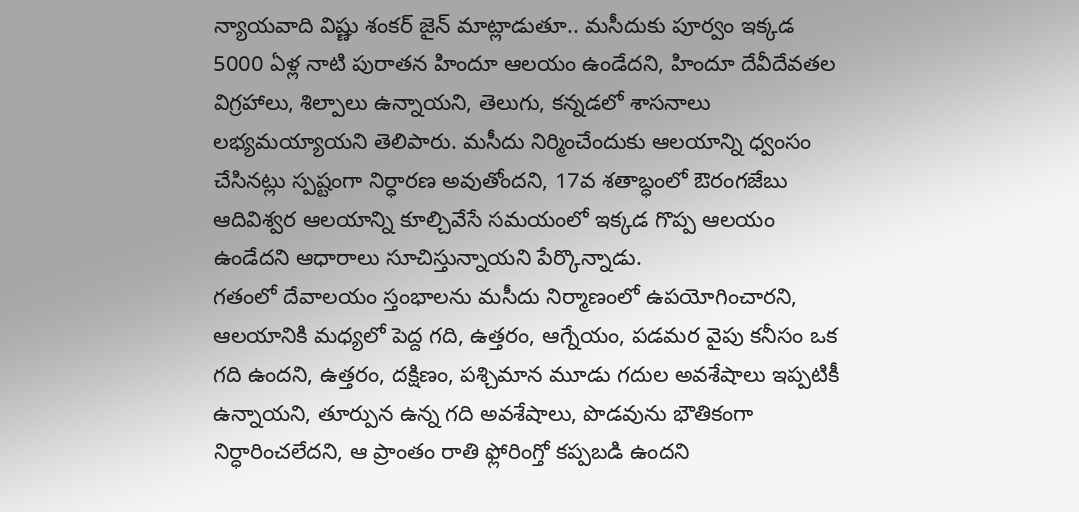న్యాయవాది విష్ణు శంకర్ జైన్ మాట్లాడుతూ.. మసీదుకు పూర్వం ఇక్కడ 5000 ఏళ్ల నాటి పురాతన హిందూ ఆలయం ఉండేదని, హిందూ దేవీదేవతల విగ్రహాలు, శిల్పాలు ఉన్నాయని, తెలుగు, కన్నడలో శాసనాలు లభ్యమయ్యాయని తెలిపారు. మసీదు నిర్మించేందుకు ఆలయాన్ని ధ్వంసం చేసినట్లు స్పష్టంగా నిర్ధారణ అవుతోందని, 17వ శతాబ్ధంలో ఔరంగజేబు ఆదివిశ్వర ఆలయాన్ని కూల్చివేసే సమయంలో ఇక్కడ గొప్ప ఆలయం ఉండేదని ఆధారాలు సూచిస్తున్నాయని పేర్కొన్నాడు.
గతంలో దేవాలయం స్తంభాలను మసీదు నిర్మాణంలో ఉపయోగించారని, ఆలయానికి మధ్యలో పెద్ద గది, ఉత్తరం, ఆగ్నేయం, పడమర వైపు కనీసం ఒక గది ఉందని, ఉత్తరం, దక్షిణం, పశ్చిమాన మూడు గదుల అవశేషాలు ఇప్పటికీ ఉన్నాయని, తూర్పున ఉన్న గది అవశేషాలు, పొడవును భౌతికంగా నిర్ధారించలేదని, ఆ ప్రాంతం రాతి ఫ్లోరింగ్తో కప్పబడి ఉందని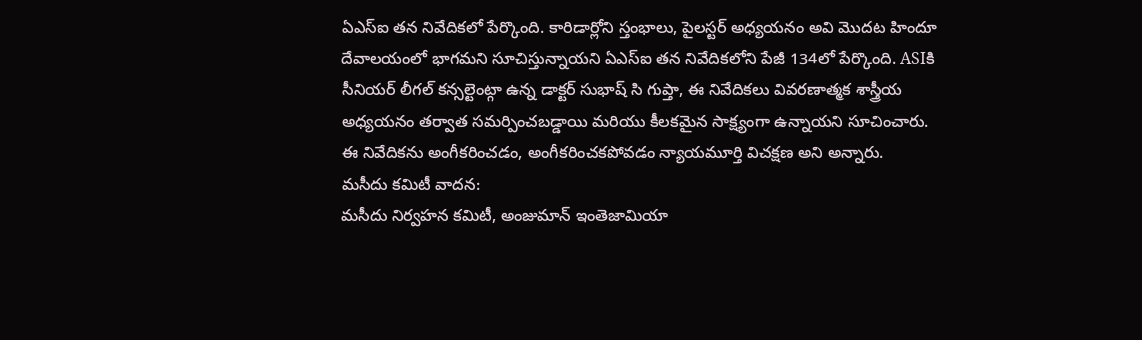ఏఎస్ఐ తన నివేదికలో పేర్కొంది. కారిడార్లోని స్తంభాలు, పైలస్టర్ అధ్యయనం అవి మొదట హిందూ దేవాలయంలో భాగమని సూచిస్తున్నాయని ఏఎస్ఐ తన నివేదికలోని పేజీ 134లో పేర్కొంది. ASIకి సీనియర్ లీగల్ కన్సల్టెంట్గా ఉన్న డాక్టర్ సుభాష్ సి గుప్తా, ఈ నివేదికలు వివరణాత్మక శాస్త్రీయ అధ్యయనం తర్వాత సమర్పించబడ్డాయి మరియు కీలకమైన సాక్ష్యంగా ఉన్నాయని సూచించారు. ఈ నివేదికను అంగీకరించడం, అంగీకరించకపోవడం న్యాయమూర్తి విచక్షణ అని అన్నారు.
మసీదు కమిటీ వాదన:
మసీదు నిర్వహన కమిటీ, అంజుమాన్ ఇంతెజామియా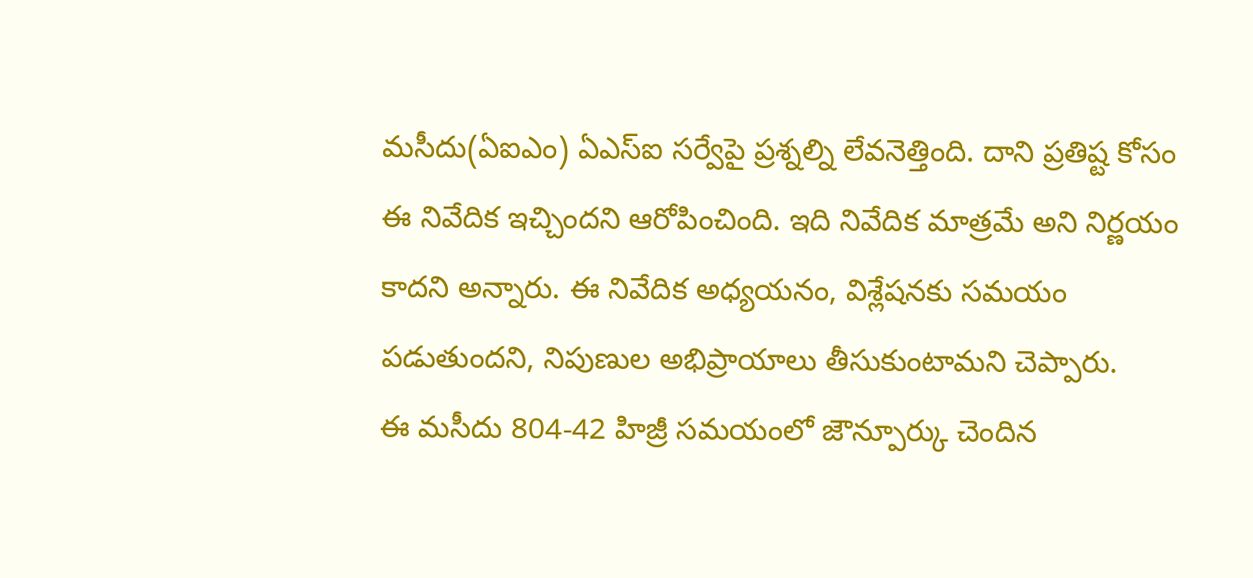మసీదు(ఏఐఎం) ఏఎస్ఐ సర్వేపై ప్రశ్నల్ని లేవనెత్తింది. దాని ప్రతిష్ట కోసం ఈ నివేదిక ఇచ్చిందని ఆరోపించింది. ఇది నివేదిక మాత్రమే అని నిర్ణయం కాదని అన్నారు. ఈ నివేదిక అధ్యయనం, విశ్లేషనకు సమయం పడుతుందని, నిపుణుల అభిప్రాయాలు తీసుకుంటామని చెప్పారు.
ఈ మసీదు 804-42 హిజ్రీ సమయంలో జౌన్పూర్కు చెందిన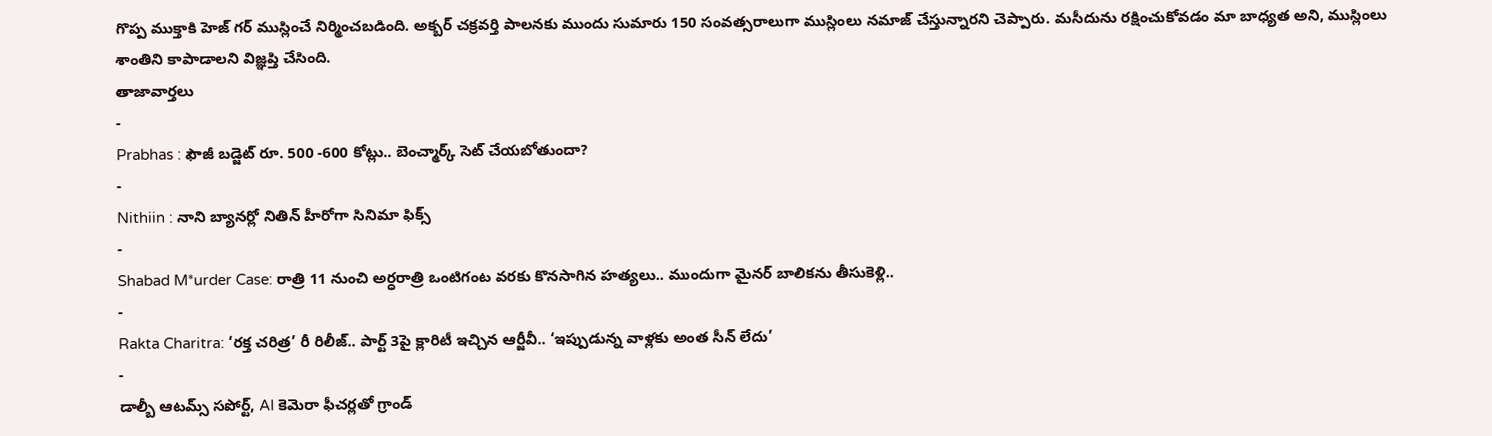గొప్ప ముక్తాకి హెజ్ గర్ ముస్లించే నిర్మించబడింది. అక్బర్ చక్రవర్తి పాలనకు ముందు సుమారు 150 సంవత్సరాలుగా ముస్లింలు నమాజ్ చేస్తున్నారని చెప్పారు. మసీదును రక్షించుకోవడం మా బాధ్యత అని, ముస్లింలు శాంతిని కాపాడాలని విజ్ఞప్తి చేసింది.
తాజావార్తలు
-
Prabhas : ఫౌజీ బడ్జెట్ రూ. 500 -600 కోట్లు.. బెంచ్మార్క్ సెట్ చేయబోతుందా?
-
Nithiin : నాని బ్యానర్లో నితిన్ హీరోగా సినిమా ఫిక్స్
-
Shabad M*urder Case: రాత్రి 11 నుంచి అర్ధరాత్రి ఒంటిగంట వరకు కొనసాగిన హత్యలు.. ముందుగా మైనర్ బాలికను తీసుకెళ్లి..
-
Rakta Charitra: ‘రక్త చరిత్ర’ రీ రిలీజ్.. పార్ట్ 3పై క్లారిటీ ఇచ్చిన ఆర్జీవీ.. ‘ఇప్పుడున్న వాళ్లకు అంత సీన్ లేదు’
-
డాల్బీ ఆటమ్స్ సపోర్ట్, AI కెమెరా ఫీచర్లతో గ్రాండ్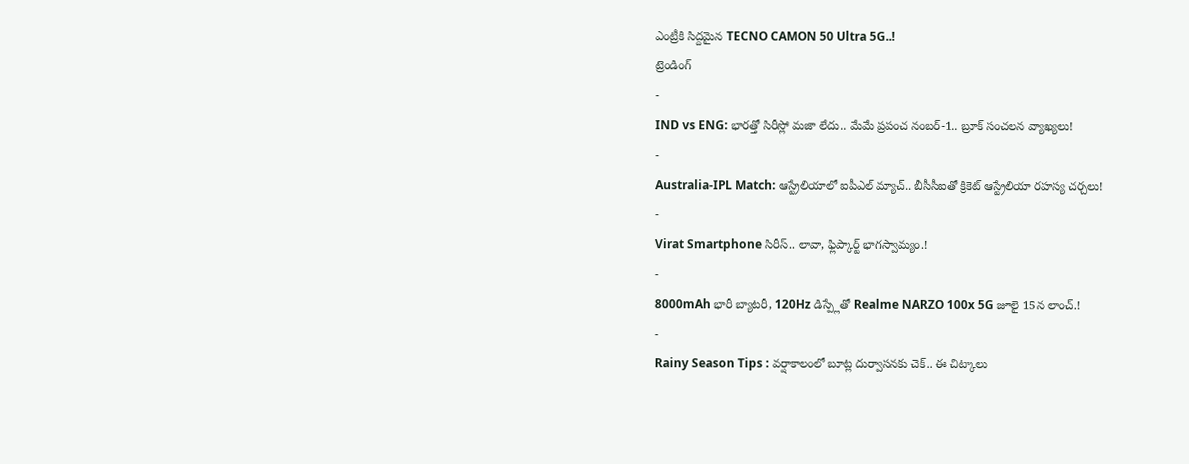ఎంట్రీకి సిద్దమైన TECNO CAMON 50 Ultra 5G..!
ట్రెండింగ్
-
IND vs ENG: భారత్తో సిరీస్లో మజా లేదు.. మేమే ప్రపంచ నంబర్-1.. బ్రూక్ సంచలన వ్యాఖ్యలు!
-
Australia-IPL Match: ఆస్ట్రేలియాలో ఐపీఎల్ మ్యాచ్.. బీసీసీఐతో క్రికెట్ ఆస్ట్రేలియా రహస్య చర్చలు!
-
Virat Smartphone సిరీస్.. లావా, ఫ్లిప్కార్ట్ భాగస్వామ్యం.!
-
8000mAh భారీ బ్యాటరీ, 120Hz డిస్ప్లేతో Realme NARZO 100x 5G జూలై 15న లాంచ్.!
-
Rainy Season Tips : వర్షాకాలంలో బూట్ల దుర్వాసనకు చెక్.. ఈ చిట్కాలు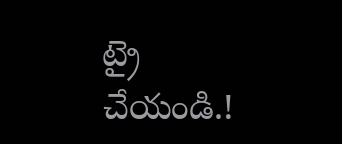ట్రై చేయండి.!